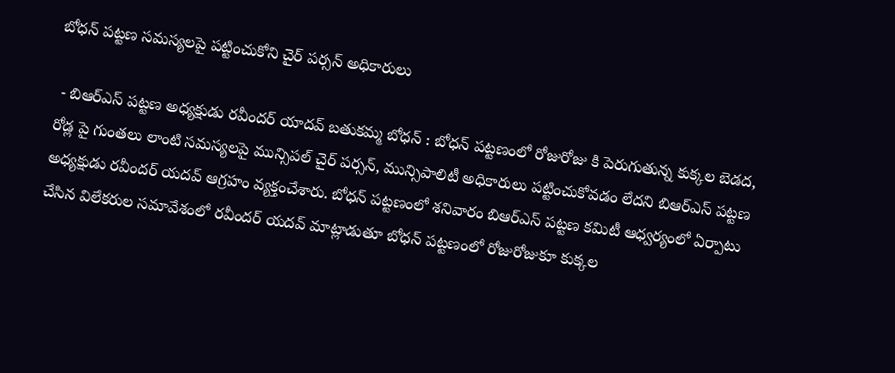బోధన్ పట్టణ సమస్యలపై పట్టించుకోని చైర్ పర్సన్ అధికారులు

 - బిఆర్ఎస్ పట్టణ అధ్యక్షుడు రవీందర్ యాదవ్ బతుకమ్మ బోధన్ : బోధన్ పట్టణంలో రోజురోజు కి పెరుగుతున్న కుక్కల బెడద, రోడ్ల పై గుంతలు లాంటి సమస్యలపై మున్సిపల్ చైర్ పర్సన్, మున్సిపాలిటీ అధికారులు పట్టించుకోవడం లేదని బిఆర్ఎస్ పట్టణ అధ్యక్షుడు రవీందర్ యదవ్ ఆగ్రహం వ్యక్తంచేశారు. బోధన్ పట్టణంలో శనివారం బిఆర్ఎస్ పట్టణ కమిటీ ఆధ్వర్యంలో ఏర్పాటు చేసిన విలేకరుల సమావేశంలో రవీందర్ యదవ్ మాట్లాడుతూ బోధన్ పట్టణంలో రోజురోజుకూ కుక్కల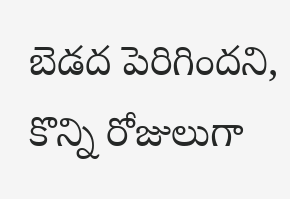బెడద పెరిగిందని, కొన్ని రోజులుగా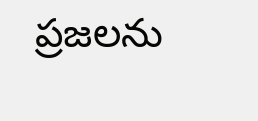ప్రజలను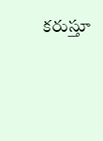కరుస్తూ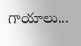గాయాలు...